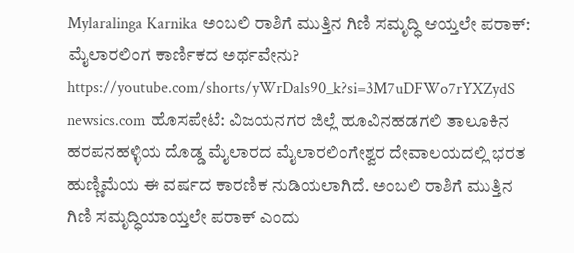Mylaralinga Karnika ಅಂಬಲಿ ರಾಶಿಗೆ ಮುತ್ತಿನ ಗಿಣಿ ಸಮೃದ್ಧಿ ಆಯ್ತಲೇ ಪರಾಕ್: ಮೈಲಾರಲಿಂಗ ಕಾರ್ಣಿಕದ ಅರ್ಥವೇನು?
https://youtube.com/shorts/yWrDals90_k?si=3M7uDFWo7rYXZydS newsics.com ಹೊಸಪೇಟೆ: ವಿಜಯನಗರ ಜಿಲ್ಲೆ ಹೂವಿನಹಡಗಲಿ ತಾಲೂಕಿನ ಹರಪನಹಳ್ಳಿಯ ದೊಡ್ಡ ಮೈಲಾರದ ಮೈಲಾರಲಿಂಗೇಶ್ವರ ದೇವಾಲಯದಲ್ಲಿ ಭರತ ಹುಣ್ಣಿಮೆಯ ಈ ವರ್ಷದ ಕಾರಣಿಕ ನುಡಿಯಲಾಗಿದೆ. ಅಂಬಲಿ ರಾಶಿಗೆ ಮುತ್ತಿನ ಗಿಣಿ ಸಮೃದ್ಧಿಯಾಯ್ತಲೇ ಪರಾಕ್ ಎಂದು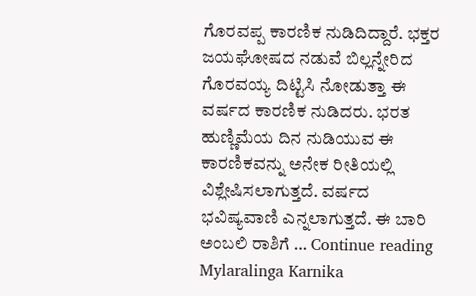ಗೊರವಪ್ಪ ಕಾರಣಿಕ ನುಡಿದಿದ್ದಾರೆ. ಭಕ್ತರ ಜಯಘೋಷದ ನಡುವೆ ಬಿಲ್ಲನ್ನೇರಿದ ಗೊರವಯ್ಯ ದಿಟ್ಟಿಸಿ ನೋಡುತ್ತಾ ಈ ವರ್ಷದ ಕಾರಣಿಕ ನುಡಿದರು. ಭರತ ಹುಣ್ಣಿಮೆಯ ದಿನ ನುಡಿಯುವ ಈ ಕಾರಣಿಕವನ್ನು ಅನೇಕ ರೀತಿಯಲ್ಲಿ ವಿಶ್ಲೇಷಿಸಲಾಗುತ್ತದೆ. ವರ್ಷದ ಭವಿಷ್ಯವಾಣಿ ಎನ್ನಲಾಗುತ್ತದೆ. ಈ ಬಾರಿ ಅಂಬಲಿ ರಾಶಿಗೆ … Continue reading Mylaralinga Karnika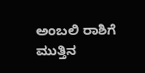ಅಂಬಲಿ ರಾಶಿಗೆ ಮುತ್ತಿನ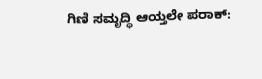ಗಿಣಿ ಸಮೃದ್ಧಿ ಆಯ್ತಲೇ ಪರಾಕ್: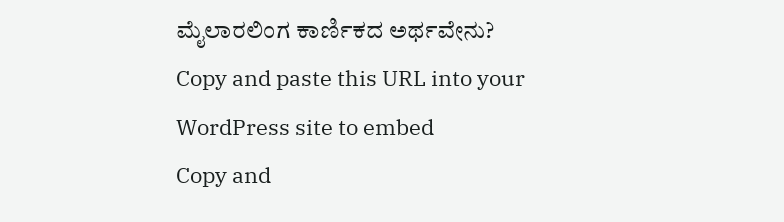ಮೈಲಾರಲಿಂಗ ಕಾರ್ಣಿಕದ ಅರ್ಥವೇನು?
Copy and paste this URL into your WordPress site to embed
Copy and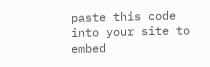paste this code into your site to embed